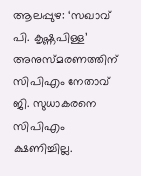ആലപ്പുഴ: ‘സഖാവ് പി. കൃഷ്ണപിള്ള’ അനുസ്മരണത്തിന് സിപിഎം നേതാവ് ജി. സുധാകരനെ സിപിഎം ക്ഷണിച്ചില്ല.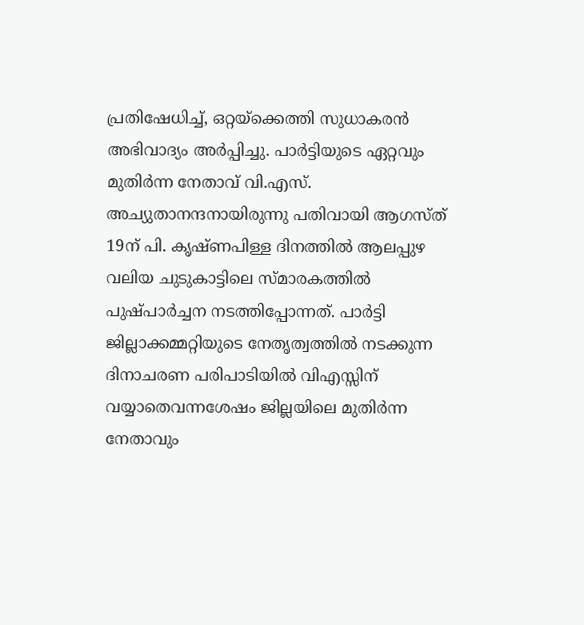പ്രതിഷേധിച്ച്, ഒറ്റയ്ക്കെത്തി സുധാകരൻ അഭിവാദ്യം അർപ്പിച്ചു. പാർട്ടിയുടെ ഏറ്റവും മുതിർന്ന നേതാവ് വി.എസ്. അച്യുതാനന്ദനായിരുന്നു പതിവായി ആഗസ്ത് 19ന് പി. കൃഷ്ണപിള്ള ദിനത്തിൽ ആലപ്പുഴ വലിയ ചുടുകാട്ടിലെ സ്മാരകത്തിൽ പുഷ്പാർച്ചന നടത്തിപ്പോന്നത്. പാർട്ടി ജില്ലാക്കമ്മറ്റിയുടെ നേതൃത്വത്തിൽ നടക്കുന്ന ദിനാചരണ പരിപാടിയിൽ വിഎസ്സിന് വയ്യാതെവന്നശേഷം ജില്ലയിലെ മുതിർന്ന നേതാവും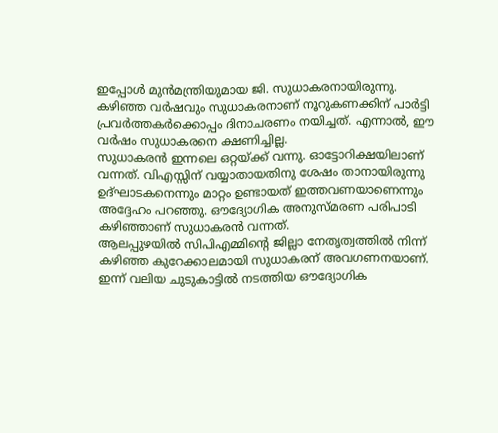ഇപ്പോൾ മുൻമന്ത്രിയുമായ ജി. സുധാകരനായിരുന്നു. കഴിഞ്ഞ വർഷവും സുധാകരനാണ് നൂറുകണക്കിന് പാർട്ടി പ്രവർത്തകർക്കൊപ്പം ദിനാചരണം നയിച്ചത്. എന്നാൽ, ഈ വർഷം സുധാകരനെ ക്ഷണിച്ചില്ല.
സുധാകരൻ ഇന്നലെ ഒറ്റയ്ക്ക് വന്നു. ഓട്ടോറിക്ഷയിലാണ് വന്നത്. വിഎസ്സിന് വയ്യാതായതിനു ശേഷം താനായിരുന്നു ഉദ്ഘാടകനെന്നും മാറ്റം ഉണ്ടായത് ഇത്തവണയാണെന്നും അദ്ദേഹം പറഞ്ഞു. ഔദ്യോഗിക അനുസ്മരണ പരിപാടി കഴിഞ്ഞാണ് സുധാകരൻ വന്നത്.
ആലപ്പുഴയിൽ സിപിഎമ്മിന്റെ ജില്ലാ നേതൃത്വത്തിൽ നിന്ന് കഴിഞ്ഞ കുറേക്കാലമായി സുധാകരന് അവഗണനയാണ്. ഇന്ന് വലിയ ചുടുകാട്ടിൽ നടത്തിയ ഔദ്യോഗിക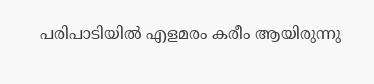പരിപാടിയിൽ എളമരം കരീം ആയിരുന്നു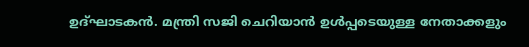ഉദ്ഘാടകൻ. മന്ത്രി സജി ചെറിയാൻ ഉൾപ്പടെയുള്ള നേതാക്കളും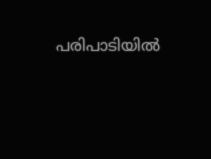പരിപാടിയിൽ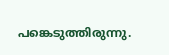പങ്കെടുത്തിരുന്നു.